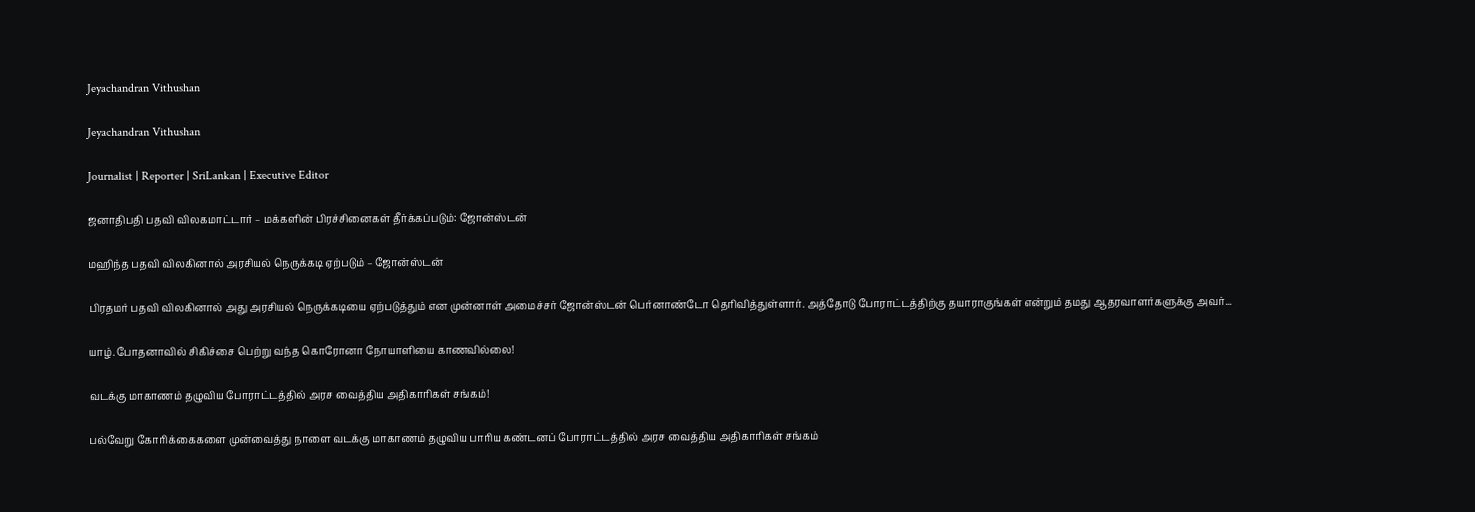Jeyachandran Vithushan

Jeyachandran Vithushan

Journalist | Reporter | SriLankan | Executive Editor

ஜனாதிபதி பதவி விலகமாட்டார் – மக்களின் பிரச்சினைகள் தீர்க்கப்படும்: ஜோன்ஸ்டன்

மஹிந்த பதவி விலகினால் அரசியல் நெருக்கடி ஏற்படும் – ஜோன்ஸ்டன்

பிரதமர் பதவி விலகினால் அது அரசியல் நெருக்கடியை ஏற்படுத்தும் என முன்னாள் அமைச்சர் ஜோன்ஸ்டன் பெர்னாண்டோ தெரிவித்துள்ளார். அத்தோடு போராட்டத்திற்கு தயாராகுங்கள் என்றும் தமது ஆதரவாளர்களுக்கு அவர்...

யாழ்.போதனாவில் சிகிச்சை பெற்று வந்த கொரோனா நோயாளியை காணவில்லை!

வடக்கு மாகாணம் தழுவிய போராட்டத்தில் அரச வைத்திய அதிகாரிகள் சங்கம்!

பல்வேறு கோரிக்கைகளை முன்வைத்து நாளை வடக்கு மாகாணம் தழுவிய பாரிய கண்டனப் போராட்டத்தில் அரச வைத்திய அதிகாரிகள் சங்கம்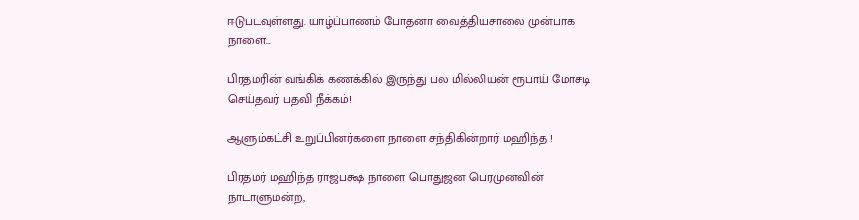ஈடுபடவுள்ளது. யாழ்ப்பாணம் போதனா வைத்தியசாலை முன்பாக நாளை...

பிரதமரின் வங்கிக் கணக்கில் இருந்து பல மில்லியன் ரூபாய் மோசடி செய்தவர் பதவி நீக்கம்!

ஆளும்கட்சி உறுப்பினர்களை நாளை சந்திகின்றார் மஹிந்த !

பிரதமர் மஹிந்த ராஜபக்ஷ நாளை பொதுஜன பெரமுனவின் நாடாளுமன்ற,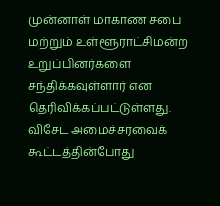முன்னாள் மாகாண சபை மற்றும் உள்ளூராட்சிமன்ற உறுப்பினர்களை சந்திக்கவுள்ளார் என தெரிவிக்கப்பட்டுள்ளது. விசேட அமைச்சரவைக் கூட்டத்தின்போது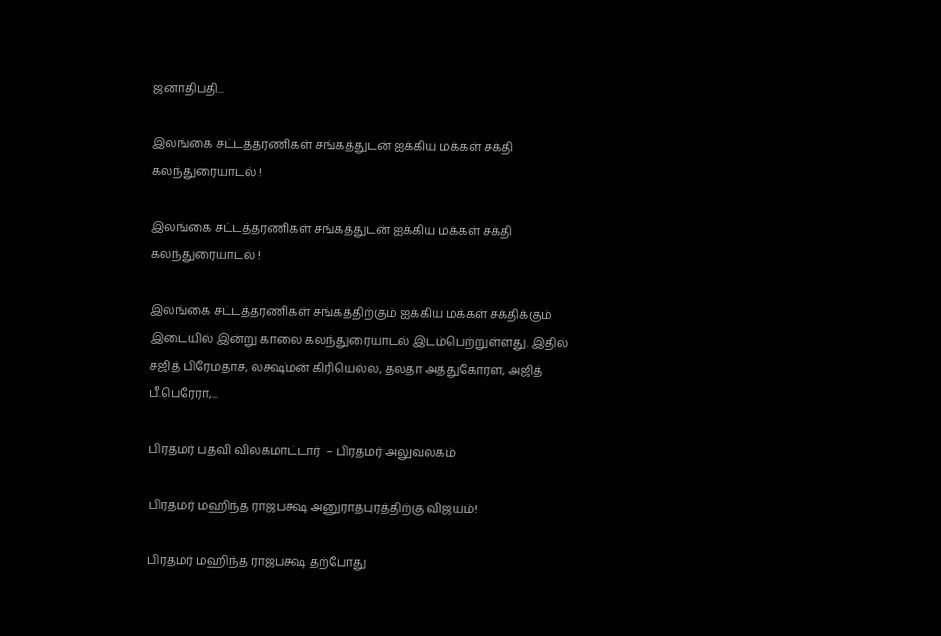ஜனாதிபதி...

இலங்கை சட்டத்தரணிகள் சங்கத்துடன் ஐக்கிய மக்கள் சக்தி கலந்துரையாடல் !

இலங்கை சட்டத்தரணிகள் சங்கத்துடன் ஐக்கிய மக்கள் சக்தி கலந்துரையாடல் !

இலங்கை சட்டத்தரணிகள் சங்கத்திற்கும் ஐக்கிய மக்கள் சக்திக்கும் இடையில் இன்று காலை கலந்துரையாடல் இடம்பெற்றுள்ளது. இதில் சஜித் பிரேமதாச, லக்ஷ்மன் கிரியெல்ல, தலதா அத்துகோரள, அஜித் பீ.பெரேரா,...

பிரதமர் பதவி விலகமாட்டார்  – பிரதமர் அலுவலகம்

பிரதமர் மஹிந்த ராஜபக்ஷ அனுராதபுரத்திற்கு விஜயம்!

பிரதமர் மஹிந்த ராஜபக்ஷ தற்போது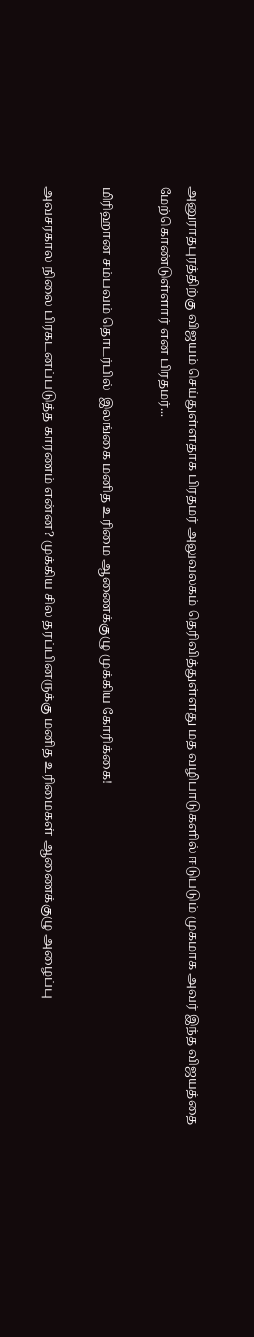அனுராதபுரத்திற்கு விஜயம் செய்துள்ளதாக பிரதமர் அலுவலகம் தெரிவித்துள்ளது மத வழிபாடுகளில் ஈடுபடும் முகமாக அவர் இந்த விஜயத்தை மேற்கொண்டுள்ளார் என பிரதமர்...

மிரிஹான சம்பவம் தொடர்பில்  இலங்கை மனித உரிமை ஆணைக்குழு முக்கிய கோரிக்கை!

அவசரகால நிலை பிரகடனப்படுத்த காரணம் என்ன? முக்கிய சில தரப்பினருக்கு மனித உரிமைகள் ஆணைக்குழு அழைப்பு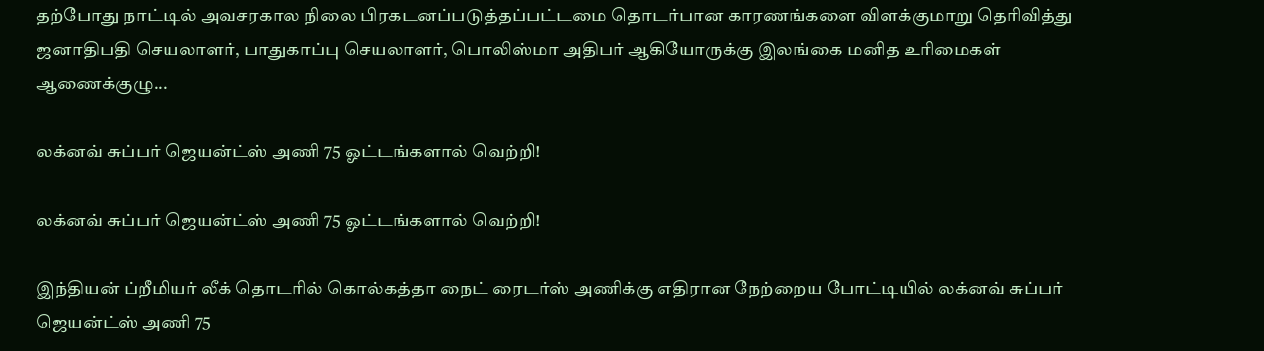தற்போது நாட்டில் அவசரகால நிலை பிரகடனப்படுத்தப்பட்டமை தொடர்பான காரணங்களை விளக்குமாறு தெரிவித்து ஜனாதிபதி செயலாளர், பாதுகாப்பு செயலாளர், பொலிஸ்மா அதிபர் ஆகியோருக்கு இலங்கை மனித உரிமைகள் ஆணைக்குழு...

லக்னவ் சுப்பர் ஜெயன்ட்ஸ் அணி 75 ஓட்டங்களால் வெற்றி!

லக்னவ் சுப்பர் ஜெயன்ட்ஸ் அணி 75 ஓட்டங்களால் வெற்றி!

இந்தியன் ப்றீமியர் லீக் தொடரில் கொல்கத்தா நைட் ரைடர்ஸ் அணிக்கு எதிரான நேற்றைய போட்டியில் லக்னவ் சுப்பர் ஜெயன்ட்ஸ் அணி 75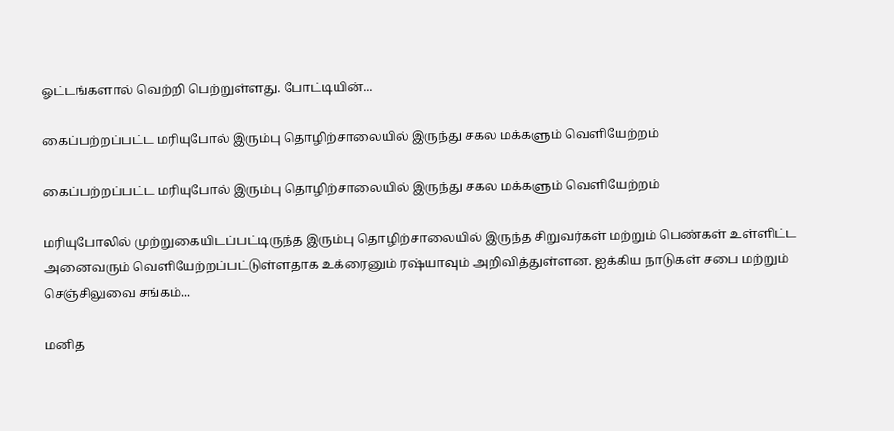ஓட்டங்களால் வெற்றி பெற்றுள்ளது. போட்டியின்...

கைப்பற்றப்பட்ட மரியுபோல் இரும்பு தொழிற்சாலையில் இருந்து சகல மக்களும் வெளியேற்றம்

கைப்பற்றப்பட்ட மரியுபோல் இரும்பு தொழிற்சாலையில் இருந்து சகல மக்களும் வெளியேற்றம்

மரியுபோலில் முற்றுகையிடப்பட்டிருந்த இரும்பு தொழிற்சாலையில் இருந்த சிறுவர்கள் மற்றும் பெண்கள் உள்ளிட்ட அனைவரும் வெளியேற்றப்பட்டுள்ளதாக உக்ரைனும் ரஷ்யாவும் அறிவித்துள்ளன. ஐக்கிய நாடுகள் சபை மற்றும் செஞ்சிலுவை சங்கம்...

மனித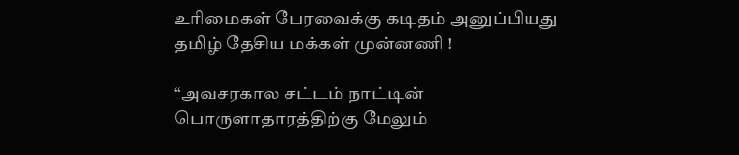உரிமைகள் பேரவைக்கு கடிதம் அனுப்பியது தமிழ் தேசிய மக்கள் முன்னணி !

“அவசரகால சட்டம் நாட்டின் பொருளாதாரத்திற்கு மேலும்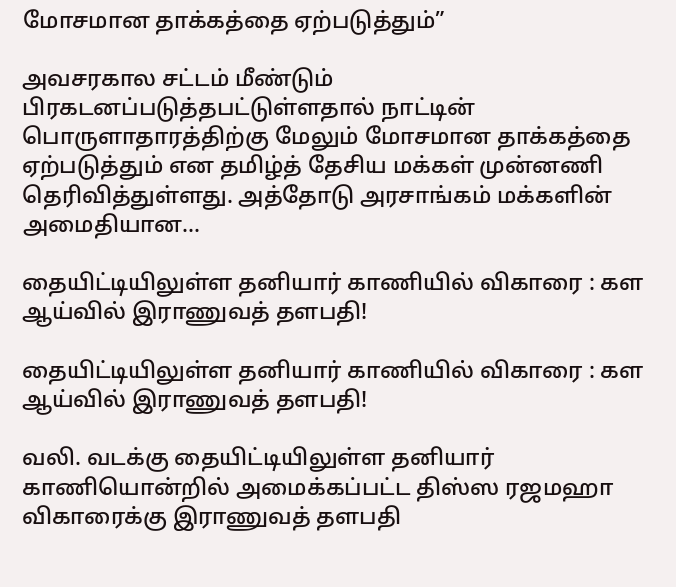மோசமான தாக்கத்தை ஏற்படுத்தும்”

அவசரகால சட்டம் மீண்டும் பிரகடனப்படுத்தபட்டுள்ளதால் நாட்டின் பொருளாதாரத்திற்கு மேலும் மோசமான தாக்கத்தை ஏற்படுத்தும் என தமிழ்த் தேசிய மக்கள் முன்னணி தெரிவித்துள்ளது. அத்தோடு அரசாங்கம் மக்களின் அமைதியான...

தையிட்டியிலுள்ள தனியார் காணியில் விகாரை : கள ஆய்வில் இராணுவத் தளபதி!

தையிட்டியிலுள்ள தனியார் காணியில் விகாரை : கள ஆய்வில் இராணுவத் தளபதி!

வலி. வடக்கு தையிட்டியிலுள்ள தனியார் காணியொன்றில் அமைக்கப்பட்ட திஸ்ஸ ரஜமஹா விகாரைக்கு இராணுவத் தளபதி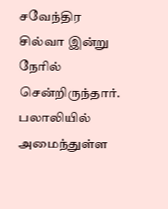சவேந்திர சில்வா இன்று நேரில் சென்றிருந்தார். பலாலியில் அமைந்துள்ள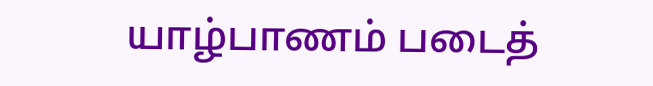யாழ்பாணம் படைத்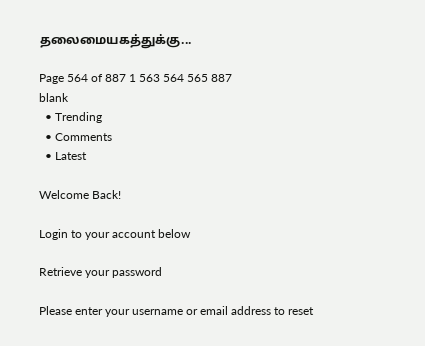தலைமையகத்துக்கு...

Page 564 of 887 1 563 564 565 887
blank
  • Trending
  • Comments
  • Latest

Welcome Back!

Login to your account below

Retrieve your password

Please enter your username or email address to reset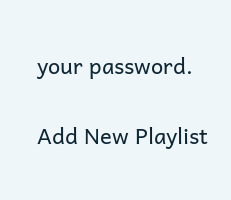your password.

Add New Playlist